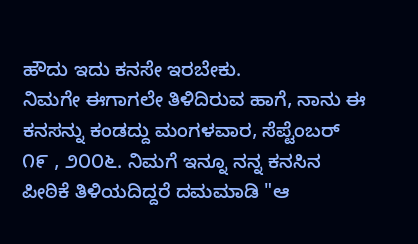ಹೌದು ಇದು ಕನಸೇ ಇರಬೇಕು.
ನಿಮಗೇ ಈಗಾಗಲೇ ತಿಳಿದಿರುವ ಹಾಗೆ, ನಾನು ಈ ಕನಸನ್ನು ಕಂಡದ್ದು ಮಂಗಳವಾರ, ಸೆಪ್ಟೆಂಬರ್ ೧೯ , ೨೦೦೬. ನಿಮಗೆ ಇನ್ನೂ ನನ್ನ ಕನಸಿನ ಪೀಠಿಕೆ ತಿಳಿಯದಿದ್ದರೆ ದಮಮಾಡಿ "ಆ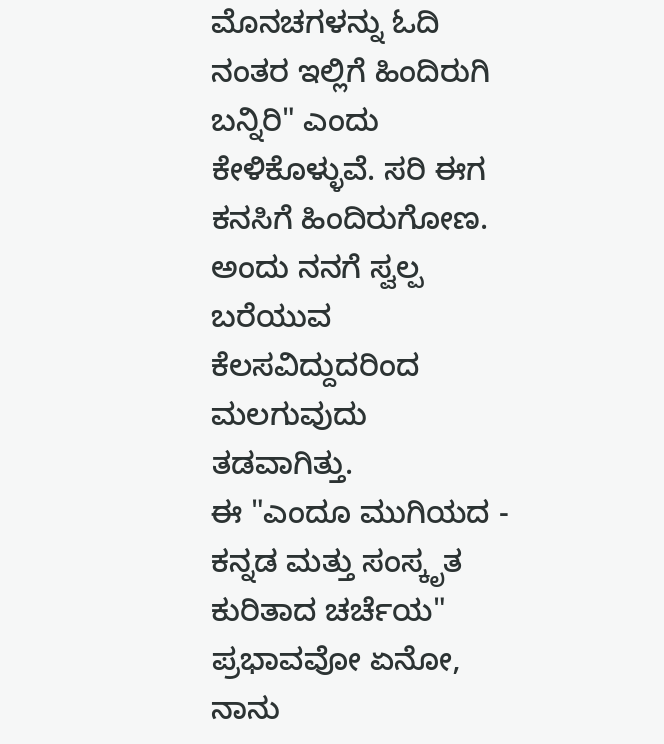ಮೊನಚಗಳನ್ನು ಓದಿ ನಂತರ ಇಲ್ಲಿಗೆ ಹಿಂದಿರುಗಿ ಬನ್ನಿರಿ" ಎಂದು ಕೇಳಿಕೊಳ್ಳುವೆ. ಸರಿ ಈಗ ಕನಸಿಗೆ ಹಿಂದಿರುಗೋಣ. ಅಂದು ನನಗೆ ಸ್ವಲ್ಪ ಬರೆಯುವ ಕೆಲಸವಿದ್ದುದರಿಂದ ಮಲಗುವುದು ತಡವಾಗಿತ್ತು.
ಈ "ಎಂದೂ ಮುಗಿಯದ - ಕನ್ನಡ ಮತ್ತು ಸಂಸ್ಕೃತ ಕುರಿತಾದ ಚರ್ಚೆಯ" ಪ್ರಭಾವವೋ ಏನೋ, ನಾನು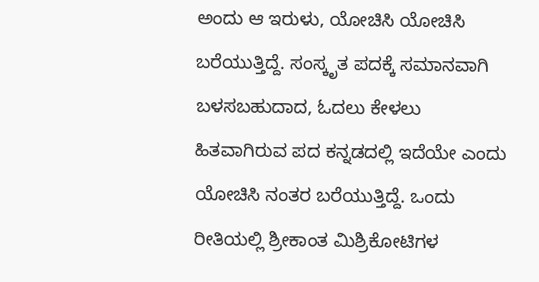ಅಂದು ಆ ಇರುಳು, ಯೋಚಿಸಿ ಯೋಚಿಸಿ ಬರೆಯುತ್ತಿದ್ದೆ. ಸಂಸ್ಕೃತ ಪದಕ್ಕೆ ಸಮಾನವಾಗಿ ಬಳಸಬಹುದಾದ, ಓದಲು ಕೇಳಲು ಹಿತವಾಗಿರುವ ಪದ ಕನ್ನಡದಲ್ಲಿ ಇದೆಯೇ ಎಂದು ಯೋಚಿಸಿ ನಂತರ ಬರೆಯುತ್ತಿದ್ದೆ. ಒಂದು ರೀತಿಯಲ್ಲಿ ಶ್ರೀಕಾಂತ ಮಿಶ್ರಿಕೋಟಿಗಳ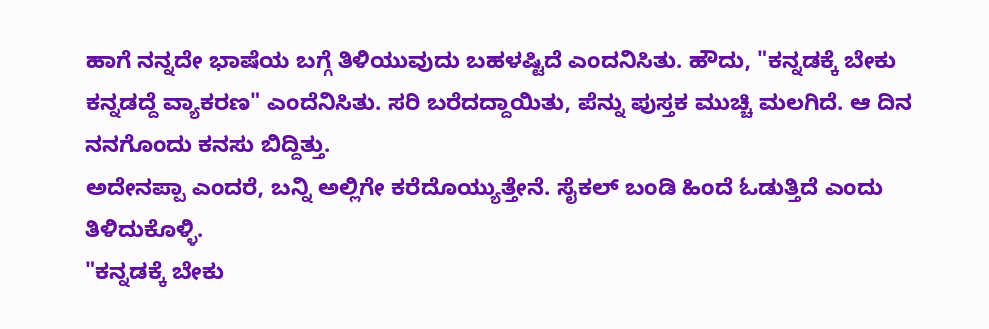ಹಾಗೆ ನನ್ನದೇ ಭಾಷೆಯ ಬಗ್ಗೆ ತಿಳಿಯುವುದು ಬಹಳಷ್ಟಿದೆ ಎಂದನಿಸಿತು. ಹೌದು, "ಕನ್ನಡಕ್ಕೆ ಬೇಕು ಕನ್ನಡದ್ದೆ ವ್ಯಾಕರಣ" ಎಂದೆನಿಸಿತು. ಸರಿ ಬರೆದದ್ದಾಯಿತು, ಪೆನ್ನು ಪುಸ್ತಕ ಮುಚ್ಚಿ ಮಲಗಿದೆ. ಆ ದಿನ ನನಗೊಂದು ಕನಸು ಬಿದ್ದಿತ್ತು.
ಅದೇನಪ್ಪಾ ಎಂದರೆ, ಬನ್ನಿ ಅಲ್ಲಿಗೇ ಕರೆದೊಯ್ಯುತ್ತೇನೆ. ಸೈಕಲ್ ಬಂಡಿ ಹಿಂದೆ ಓಡುತ್ತಿದೆ ಎಂದು ತಿಳಿದುಕೊಳ್ಳಿ.
"ಕನ್ನಡಕ್ಕೆ ಬೇಕು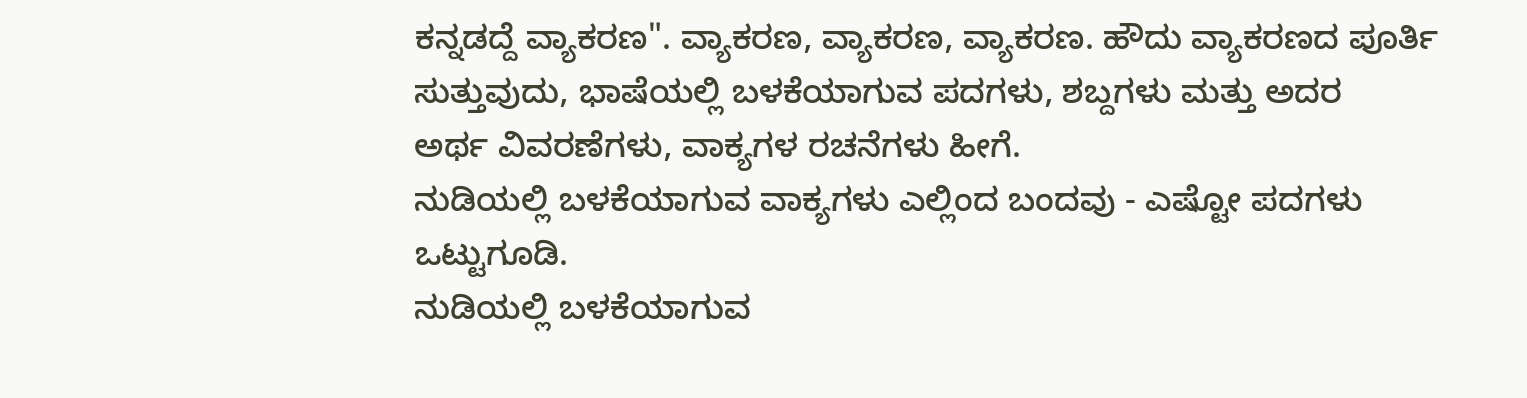ಕನ್ನಡದ್ದೆ ವ್ಯಾಕರಣ". ವ್ಯಾಕರಣ, ವ್ಯಾಕರಣ, ವ್ಯಾಕರಣ. ಹೌದು ವ್ಯಾಕರಣದ ಪೂರ್ತಿ ಸುತ್ತುವುದು, ಭಾಷೆಯಲ್ಲಿ ಬಳಕೆಯಾಗುವ ಪದಗಳು, ಶಬ್ದಗಳು ಮತ್ತು ಅದರ
ಅರ್ಥ ವಿವರಣೆಗಳು, ವಾಕ್ಯಗಳ ರಚನೆಗಳು ಹೀಗೆ.
ನುಡಿಯಲ್ಲಿ ಬಳಕೆಯಾಗುವ ವಾಕ್ಯಗಳು ಎಲ್ಲಿಂದ ಬಂದವು - ಎಷ್ಟೋ ಪದಗಳು ಒಟ್ಟುಗೂಡಿ.
ನುಡಿಯಲ್ಲಿ ಬಳಕೆಯಾಗುವ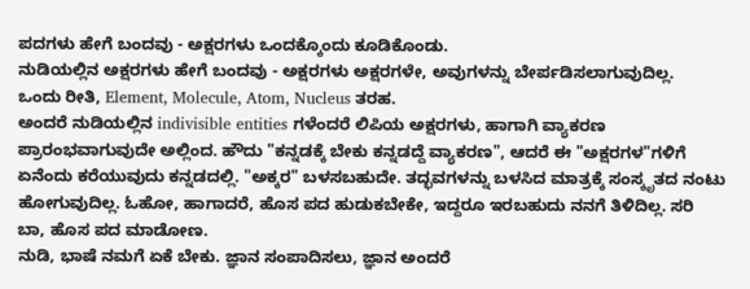ಪದಗಳು ಹೇಗೆ ಬಂದವು - ಅಕ್ಷರಗಳು ಒಂದಕ್ಕೊಂದು ಕೂಡಿಕೊಂಡು.
ನುಡಿಯಲ್ಲಿನ ಅಕ್ಷರಗಳು ಹೇಗೆ ಬಂದವು - ಅಕ್ಷರಗಳು ಅಕ್ಷರಗಳೇ, ಅವುಗಳನ್ನು ಬೇರ್ಪಡಿಸಲಾಗುವುದಿಲ್ಲ.
ಒಂದು ರೀತಿ, Element, Molecule, Atom, Nucleus ತರಹ.
ಅಂದರೆ ನುಡಿಯಲ್ಲಿನ indivisible entities ಗಳೆಂದರೆ ಲಿಪಿಯ ಅಕ್ಷರಗಳು, ಹಾಗಾಗಿ ವ್ಯಾಕರಣ ಪ್ರಾರಂಭವಾಗುವುದೇ ಅಲ್ಲಿಂದ. ಹೌದು "ಕನ್ನಡಕ್ಕೆ ಬೇಕು ಕನ್ನಡದ್ದೆ ವ್ಯಾಕರಣ", ಆದರೆ ಈ "ಅಕ್ಷರಗಳ"ಗಳಿಗೆ ಏನೆಂದು ಕರೆಯುವುದು ಕನ್ನಡದಲ್ಲಿ. "ಅಕ್ಕರ" ಬಳಸಬಹುದೇ. ತದ್ಭವಗಳನ್ನು ಬಳಸಿದ ಮಾತ್ರಕ್ಕೆ ಸಂಸ್ಕೃತದ ನಂಟು ಹೋಗುವುದಿಲ್ಲ. ಓಹೋ, ಹಾಗಾದರೆ, ಹೊಸ ಪದ ಹುಡುಕಬೇಕೇ, ಇದ್ದರೂ ಇರಬಹುದು ನನಗೆ ತಿಳಿದಿಲ್ಲ. ಸರಿ ಬಾ, ಹೊಸ ಪದ ಮಾಡೋಣ.
ನುಡಿ, ಭಾಷೆ ನಮಗೆ ಏಕೆ ಬೇಕು. ಜ್ಞಾನ ಸಂಪಾದಿಸಲು, ಜ್ಞಾನ ಅಂದರೆ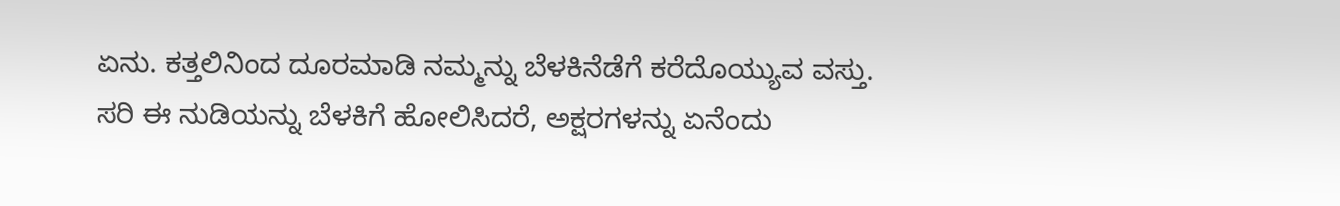ಏನು. ಕತ್ತಲಿನಿಂದ ದೂರಮಾಡಿ ನಮ್ಮನ್ನು ಬೆಳಕಿನೆಡೆಗೆ ಕರೆದೊಯ್ಯುವ ವಸ್ತು. ಸರಿ ಈ ನುಡಿಯನ್ನು ಬೆಳಕಿಗೆ ಹೋಲಿಸಿದರೆ, ಅಕ್ಷರಗಳನ್ನು ಏನೆಂದು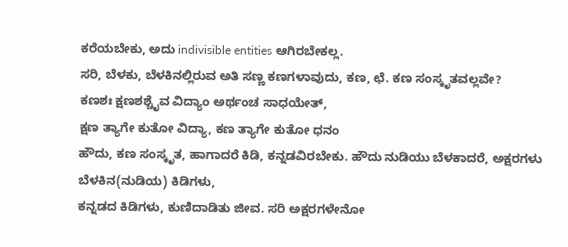ಕರೆಯಬೇಕು, ಅದು indivisible entities ಆಗಿರಬೇಕಲ್ಲ.
ಸರಿ, ಬೆಳಕು, ಬೆಳಕಿನಲ್ಲಿರುವ ಅತಿ ಸಣ್ಣ ಕಣಗಳಾವುದು, ಕಣ, ಛೆ. ಕಣ ಸಂಸ್ಕೃತವಲ್ಲವೇ?
ಕಣಶಃ ಕ್ಷಣಶಶ್ಚೈವ ವಿದ್ಯಾಂ ಅರ್ಥಂಚ ಸಾಧಯೇತ್,
ಕ್ಷಣ ತ್ಯಾಗೇ ಕುತೋ ವಿದ್ಯಾ, ಕಣ ತ್ಯಾಗೇ ಕುತೋ ಧನಂ
ಹೌದು, ಕಣ ಸಂಸ್ಕೃತ, ಹಾಗಾದರೆ ಕಿಡಿ, ಕನ್ನಡವಿರಬೇಕು. ಹೌದು ನುಡಿಯು ಬೆಳಕಾದರೆ, ಅಕ್ಷರಗಳು ಬೆಳಕಿನ(ನುಡಿಯ) ಕಿಡಿಗಳು,
ಕನ್ನಡದ ಕಿಡಿಗಳು, ಕುಣಿದಾಡಿತು ಜೀವ. ಸರಿ ಅಕ್ಷರಗಳೇನೋ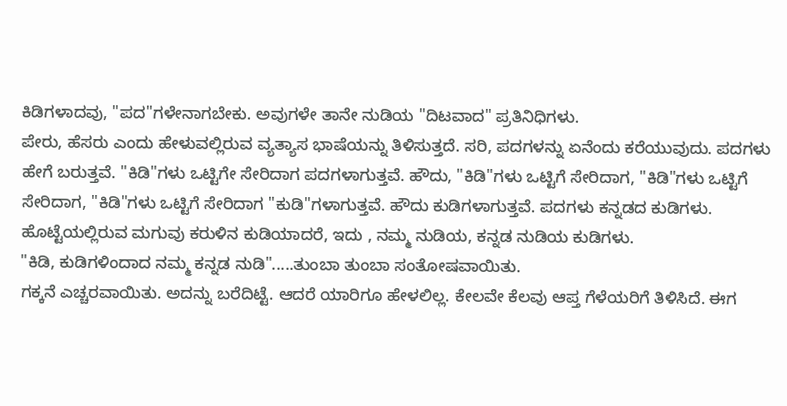ಕಿಡಿಗಳಾದವು, "ಪದ"ಗಳೇನಾಗಬೇಕು. ಅವುಗಳೇ ತಾನೇ ನುಡಿಯ "ದಿಟವಾದ" ಪ್ರತಿನಿಧಿಗಳು.
ಪೇರು, ಹೆಸರು ಎಂದು ಹೇಳುವಲ್ಲಿರುವ ವ್ಯತ್ಯಾಸ ಭಾಷೆಯನ್ನು ತಿಳಿಸುತ್ತದೆ. ಸರಿ, ಪದಗಳನ್ನು ಏನೆಂದು ಕರೆಯುವುದು. ಪದಗಳು ಹೇಗೆ ಬರುತ್ತವೆ. "ಕಿಡಿ"ಗಳು ಒಟ್ಟಿಗೇ ಸೇರಿದಾಗ ಪದಗಳಾಗುತ್ತವೆ. ಹೌದು, "ಕಿಡಿ"ಗಳು ಒಟ್ಟಿಗೆ ಸೇರಿದಾಗ, "ಕಿಡಿ"ಗಳು ಒಟ್ಟಿಗೆ ಸೇರಿದಾಗ, "ಕಿಡಿ"ಗಳು ಒಟ್ಟಿಗೆ ಸೇರಿದಾಗ "ಕುಡಿ"ಗಳಾಗುತ್ತವೆ. ಹೌದು ಕುಡಿಗಳಾಗುತ್ತವೆ. ಪದಗಳು ಕನ್ನಡದ ಕುಡಿಗಳು. ಹೊಟ್ಟೆಯಲ್ಲಿರುವ ಮಗುವು ಕರುಳಿನ ಕುಡಿಯಾದರೆ, ಇದು , ನಮ್ಮ ನುಡಿಯ, ಕನ್ನಡ ನುಡಿಯ ಕುಡಿಗಳು.
"ಕಿಡಿ, ಕುಡಿಗಳಿಂದಾದ ನಮ್ಮ ಕನ್ನಡ ನುಡಿ".....ತುಂಬಾ ತುಂಬಾ ಸಂತೋಷವಾಯಿತು.
ಗಕ್ಕನೆ ಎಚ್ಚರವಾಯಿತು. ಅದನ್ನು ಬರೆದಿಟ್ಟೆ. ಆದರೆ ಯಾರಿಗೂ ಹೇಳಲಿಲ್ಲ. ಕೇಲವೇ ಕೆಲವು ಆಪ್ತ ಗೆಳೆಯರಿಗೆ ತಿಳಿಸಿದೆ. ಈಗ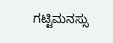ಗಟ್ಟಿಮನಸ್ಸು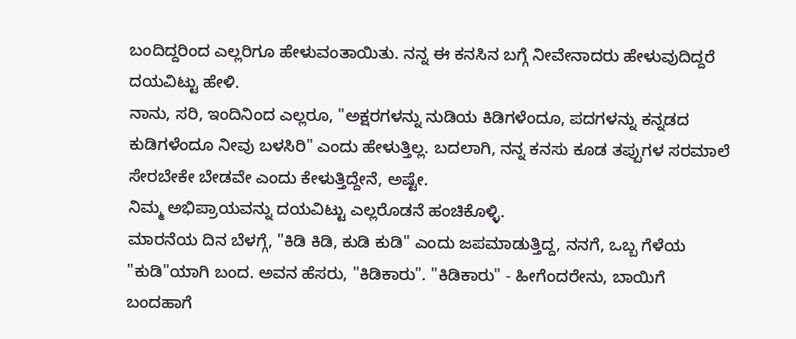ಬಂದಿದ್ದರಿಂದ ಎಲ್ಲರಿಗೂ ಹೇಳುವಂತಾಯಿತು. ನನ್ನ ಈ ಕನಸಿನ ಬಗ್ಗೆ ನೀವೇನಾದರು ಹೇಳುವುದಿದ್ದರೆ ದಯವಿಟ್ಟು ಹೇಳಿ.
ನಾನು, ಸರಿ, ಇಂದಿನಿಂದ ಎಲ್ಲರೂ, "ಅಕ್ಷರಗಳನ್ನು ನುಡಿಯ ಕಿಡಿಗಳೆಂದೂ, ಪದಗಳನ್ನು ಕನ್ನಡದ ಕುಡಿಗಳೆಂದೂ ನೀವು ಬಳಸಿರಿ" ಎಂದು ಹೇಳುತ್ತಿಲ್ಲ. ಬದಲಾಗಿ, ನನ್ನ ಕನಸು ಕೂಡ ತಪ್ಪುಗಳ ಸರಮಾಲೆ ಸೇರಬೇಕೇ ಬೇಡವೇ ಎಂದು ಕೇಳುತ್ತಿದ್ದೇನೆ, ಅಷ್ಟೇ.
ನಿಮ್ಮ ಅಭಿಪ್ರಾಯವನ್ನು ದಯವಿಟ್ಟು ಎಲ್ಲರೊಡನೆ ಹಂಚಿಕೊಳ್ಳಿ.
ಮಾರನೆಯ ದಿನ ಬೆಳಗ್ಗೆ, "ಕಿಡಿ ಕಿಡಿ, ಕುಡಿ ಕುಡಿ" ಎಂದು ಜಪಮಾಡುತ್ತಿದ್ದ, ನನಗೆ, ಒಬ್ಬ ಗೆಳೆಯ "ಕುಡಿ"ಯಾಗಿ ಬಂದ. ಅವನ ಹೆಸರು, "ಕಿಡಿಕಾರು". "ಕಿಡಿಕಾರು" - ಹೀಗೆಂದರೇನು, ಬಾಯಿಗೆ ಬಂದಹಾಗೆ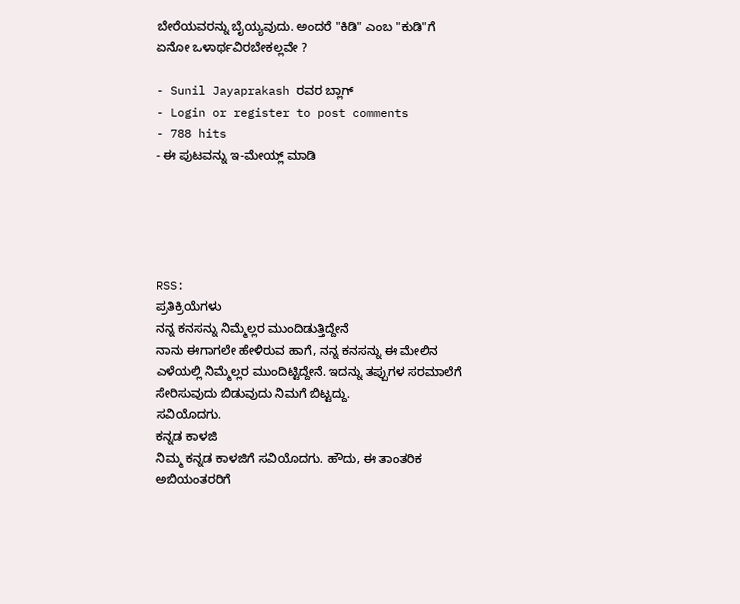ಬೇರೆಯವರನ್ನು ಬೈಯ್ಯವುದು. ಅಂದರೆ "ಕಿಡಿ" ಎಂಬ "ಕುಡಿ"ಗೆ ಏನೋ ಒಳಾರ್ಥವಿರಬೇಕಲ್ಲವೇ ?

- Sunil Jayaprakash ರವರ ಬ್ಲಾಗ್
- Login or register to post comments
- 788 hits
- ಈ ಪುಟವನ್ನು ಇ-ಮೇಯ್ಲ್ ಮಾಡಿ





RSS:
ಪ್ರತಿಕ್ರಿಯೆಗಳು
ನನ್ನ ಕನಸನ್ನು ನಿಮ್ಮೆಲ್ಲರ ಮುಂದಿಡುತ್ತಿದ್ದೇನೆ
ನಾನು ಈಗಾಗಲೇ ಹೇಳಿರುವ ಹಾಗೆ, ನನ್ನ ಕನಸನ್ನು ಈ ಮೇಲಿನ ಎಳೆಯಲ್ಲಿ ನಿಮ್ಮೆಲ್ಲರ ಮುಂದಿಟ್ಟಿದ್ದೇನೆ. ಇದನ್ನು ತಪ್ಪುಗಳ ಸರಮಾಲೆಗೆ ಸೇರಿಸುವುದು ಬಿಡುವುದು ನಿಮಗೆ ಬಿಟ್ಟದ್ದು.
ಸವಿಯೊದಗು.
ಕನ್ನಡ ಕಾಳಜಿ
ನಿಮ್ಮ ಕನ್ನಡ ಕಾಳಜಿಗೆ ಸವಿಯೊದಗು. ಹೌದು, ಈ ತಾಂತರಿಕ ಅಬಿಯಂತರರಿಗೆ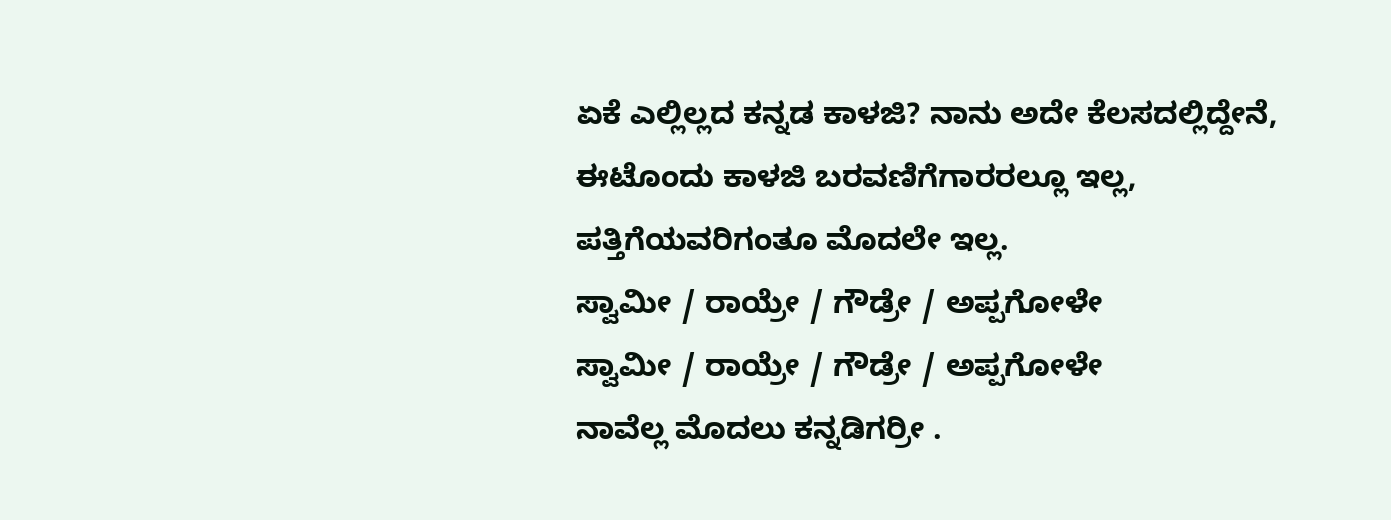ಏಕೆ ಎಲ್ಲಿಲ್ಲದ ಕನ್ನಡ ಕಾಳಜಿ? ನಾನು ಅದೇ ಕೆಲಸದಲ್ಲಿದ್ದೇನೆ, ಈಟೊಂದು ಕಾಳಜಿ ಬರವಣಿಗೆಗಾರರಲ್ಲೂ ಇಲ್ಲ, ಪತ್ತಿಗೆಯವರಿಗಂತೂ ಮೊದಲೇ ಇಲ್ಲ.
ಸ್ವಾಮೀ / ರಾಯ್ರೇ / ಗೌಡ್ರೇ / ಅಪ್ಪಗೋಳೇ
ಸ್ವಾಮೀ / ರಾಯ್ರೇ / ಗೌಡ್ರೇ / ಅಪ್ಪಗೋಳೇ
ನಾವೆಲ್ಲ ಮೊದಲು ಕನ್ನಡಿಗರ್ರೀ .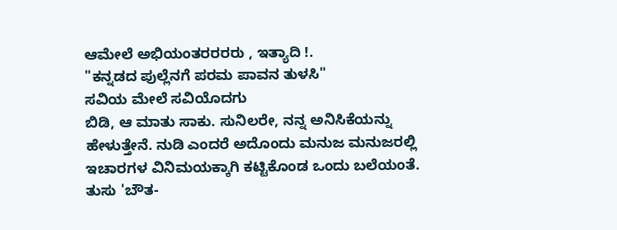ಆಮೇಲೆ ಅಭಿಯಂತರರರರು , ಇತ್ಯಾದಿ !.
"ಕನ್ನಡದ ಪುಲ್ಲೆನಗೆ ಪರಮ ಪಾವನ ತುಳಸಿ"
ಸವಿಯ ಮೇಲೆ ಸವಿಯೊದಗು
ಬಿಡಿ, ಆ ಮಾತು ಸಾಕು. ಸುನಿಲರೇ, ನನ್ನ ಅನಿಸಿಕೆಯನ್ನು ಹೇಳುತ್ತೇನೆ. ನುಡಿ ಎಂದರೆ ಅದೊಂದು ಮನುಜ ಮನುಜರಲ್ಲಿ ಇಚಾರಗಳ ವಿನಿಮಯಕ್ಕಾಗಿ ಕಟ್ಟಿಕೊಂಡ ಒಂದು ಬಲೆಯಂತೆ. ತುಸು 'ಬೌತ-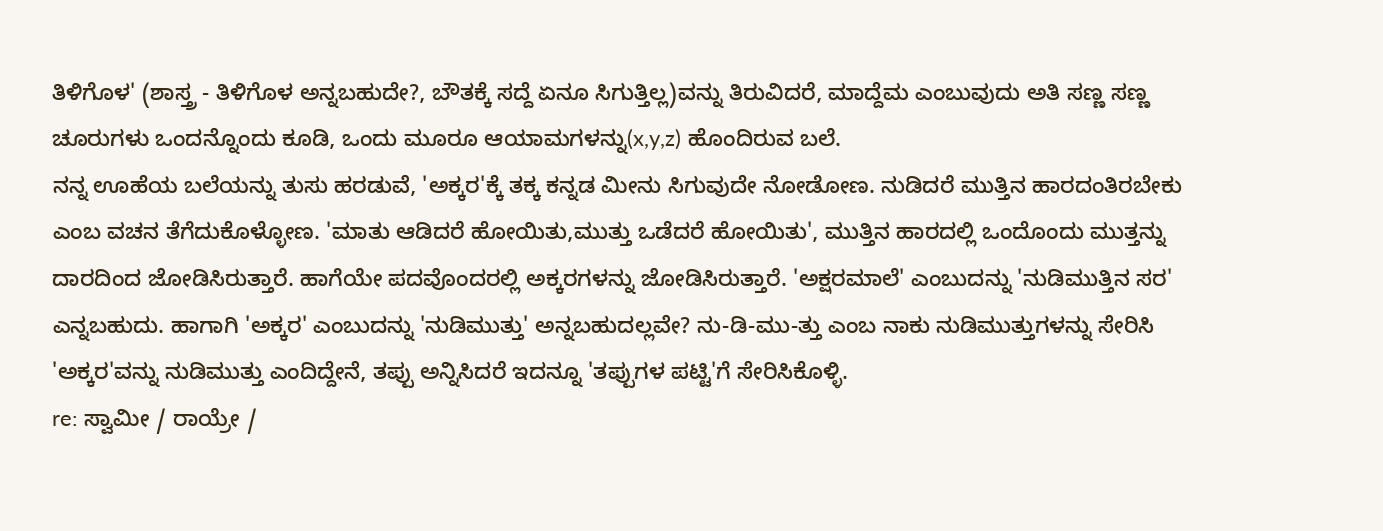ತಿಳಿಗೊಳ' (ಶಾಸ್ತ್ರ - ತಿಳಿಗೊಳ ಅನ್ನಬಹುದೇ?, ಬೌತಕ್ಕೆ ಸದ್ದೆ ಏನೂ ಸಿಗುತ್ತಿಲ್ಲ)ವನ್ನು ತಿರುವಿದರೆ, ಮಾದ್ದೆಮ ಎಂಬುವುದು ಅತಿ ಸಣ್ಣ ಸಣ್ಣ ಚೂರುಗಳು ಒಂದನ್ನೊಂದು ಕೂಡಿ, ಒಂದು ಮೂರೂ ಆಯಾಮಗಳನ್ನು(x,y,z) ಹೊಂದಿರುವ ಬಲೆ.
ನನ್ನ ಊಹೆಯ ಬಲೆಯನ್ನು ತುಸು ಹರಡುವೆ, 'ಅಕ್ಕರ'ಕ್ಕೆ ತಕ್ಕ ಕನ್ನಡ ಮೀನು ಸಿಗುವುದೇ ನೋಡೋಣ. ನುಡಿದರೆ ಮುತ್ತಿನ ಹಾರದಂತಿರಬೇಕು ಎಂಬ ವಚನ ತೆಗೆದುಕೊಳ್ಳೋಣ. 'ಮಾತು ಆಡಿದರೆ ಹೋಯಿತು,ಮುತ್ತು ಒಡೆದರೆ ಹೋಯಿತು', ಮುತ್ತಿನ ಹಾರದಲ್ಲಿ ಒಂದೊಂದು ಮುತ್ತನ್ನು ದಾರದಿಂದ ಜೋಡಿಸಿರುತ್ತಾರೆ. ಹಾಗೆಯೇ ಪದವೊಂದರಲ್ಲಿ ಅಕ್ಕರಗಳನ್ನು ಜೋಡಿಸಿರುತ್ತಾರೆ. 'ಅಕ್ಷರಮಾಲೆ' ಎಂಬುದನ್ನು 'ನುಡಿಮುತ್ತಿನ ಸರ' ಎನ್ನಬಹುದು. ಹಾಗಾಗಿ 'ಅಕ್ಕರ' ಎಂಬುದನ್ನು 'ನುಡಿಮುತ್ತು' ಅನ್ನಬಹುದಲ್ಲವೇ? ನು-ಡಿ-ಮು-ತ್ತು ಎಂಬ ನಾಕು ನುಡಿಮುತ್ತುಗಳನ್ನು ಸೇರಿಸಿ 'ಅಕ್ಕರ'ವನ್ನು ನುಡಿಮುತ್ತು ಎಂದಿದ್ದೇನೆ, ತಪ್ಪು ಅನ್ನಿಸಿದರೆ ಇದನ್ನೂ 'ತಪ್ಪುಗಳ ಪಟ್ಟಿ'ಗೆ ಸೇರಿಸಿಕೊಳ್ಳಿ.
re: ಸ್ವಾಮೀ / ರಾಯ್ರೇ /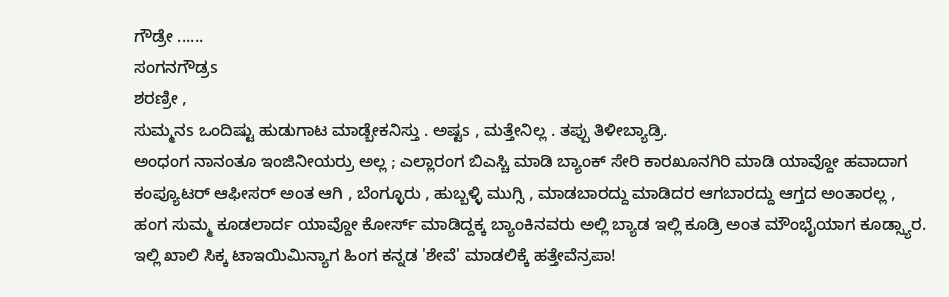ಗೌಡ್ರೇ ......
ಸಂಗನಗೌಡ್ರs
ಶರಣ್ರೀ ,
ಸುಮ್ಮನs ಒಂದಿಷ್ಟು ಹುಡುಗಾಟ ಮಾಡ್ಬೇಕನಿಸ್ತು . ಅಷ್ಟs , ಮತ್ತೇನಿಲ್ಲ . ತಪ್ಪು ತಿಳೀಬ್ಯಾಡ್ರಿ.
ಅಂಧಂಗ ನಾನಂತೂ ಇಂಜಿನೀಯರ್ರು ಅಲ್ಲ ; ಎಲ್ಲಾರಂಗ ಬಿಎಸ್ಚಿ ಮಾಡಿ ಬ್ಯಾಂಕ್ ಸೇರಿ ಕಾರಖೂನಗಿರಿ ಮಾಡಿ ಯಾವ್ದೋ ಹವಾದಾಗ ಕಂಪ್ಯೂಟರ್ ಆಫೀಸರ್ ಅಂತ ಆಗಿ , ಬೆಂಗ್ಳೂರು , ಹುಬ್ಬಳ್ಳಿ ಮುಗ್ಸಿ , ಮಾಡಬಾರದ್ದು ಮಾಡಿದರ ಆಗಬಾರದ್ದು ಆಗ್ತದ ಅಂತಾರಲ್ಲ , ಹಂಗ ಸುಮ್ಮ ಕೂಡಲಾರ್ದ ಯಾವ್ದೋ ಕೋರ್ಸ್ ಮಾಡಿದ್ದಕ್ಕ ಬ್ಯಾಂಕಿನವರು ಅಲ್ಲಿ ಬ್ಯಾಡ ಇಲ್ಲಿ ಕೂಡ್ರಿ ಅಂತ ಮೌಂಭೈಯಾಗ ಕೂಡ್ಸ್ಯಾರ. ಇಲ್ಲಿ ಖಾಲಿ ಸಿಕ್ಕ ಟಾಇಯಿಮಿನ್ಯಾಗ ಹಿಂಗ ಕನ್ನಡ 'ಶೇವೆ' ಮಾಡಲಿಕ್ಕೆ ಹತ್ತೇವೆನ್ರಪಾ!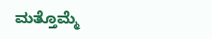ಮತ್ತೊಮ್ಮೆ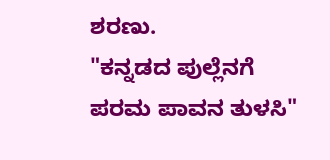ಶರಣು.
"ಕನ್ನಡದ ಪುಲ್ಲೆನಗೆ ಪರಮ ಪಾವನ ತುಳಸಿ"